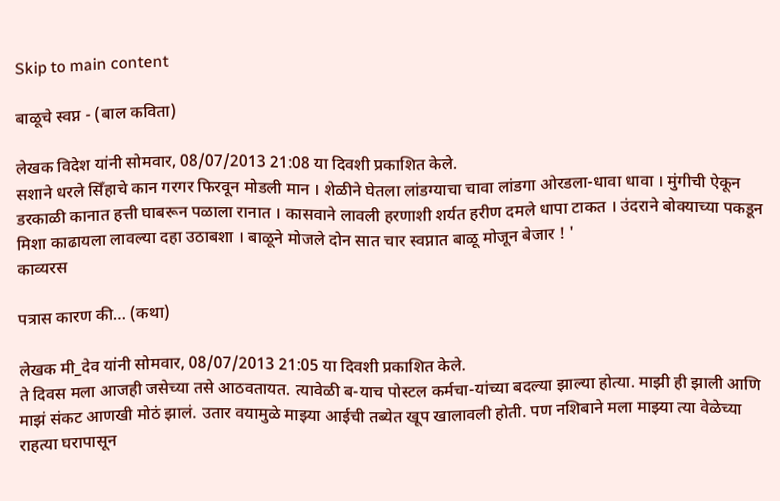Skip to main content

बाळूचे स्वप्न - (बाल कविता)

लेखक विदेश यांनी सोमवार, 08/07/2013 21:08 या दिवशी प्रकाशित केले.
सशाने धरले सिँहाचे कान गरगर फिरवून मोडली मान । शेळीने घेतला लांडग्याचा चावा लांडगा ओरडला-धावा धावा । मुंगीची ऐकून डरकाळी कानात हत्ती घाबरून पळाला रानात । कासवाने लावली हरणाशी शर्यत हरीण दमले धापा टाकत । उंदराने बोक्याच्या पकडून मिशा काढायला लावल्या दहा उठाबशा । बाळूने मोजले दोन सात चार स्वप्नात बाळू मोजून बेजार ! '
काव्यरस

पत्रास कारण की… (कथा)

लेखक मी_देव यांनी सोमवार, 08/07/2013 21:05 या दिवशी प्रकाशित केले.
ते दिवस मला आजही जसेच्या तसे आठवतायत. त्यावेळी ब-याच पोस्टल कर्मचा-यांच्या बदल्या झाल्या होत्या. माझी ही झाली आणि माझं संकट आणखी मोठं झालं. उतार वयामुळे माझ्या आईची तब्येत खूप खालावली होती. पण नशिबाने मला माझ्या त्या वेळेच्या राहत्या घरापासून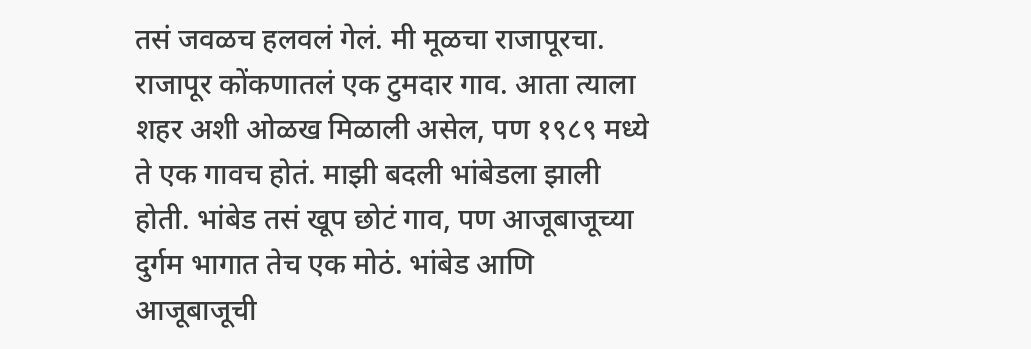तसं जवळच हलवलं गेलं. मी मूळचा राजापूरचा. राजापूर कोंकणातलं एक टुमदार गाव. आता त्याला शहर अशी ओळख मिळाली असेल, पण १९८९ मध्ये ते एक गावच होतं. माझी बदली भांबेडला झाली होती. भांबेड तसं खूप छोटं गाव, पण आजूबाजूच्या दुर्गम भागात तेच एक मोठं. भांबेड आणि आजूबाजूची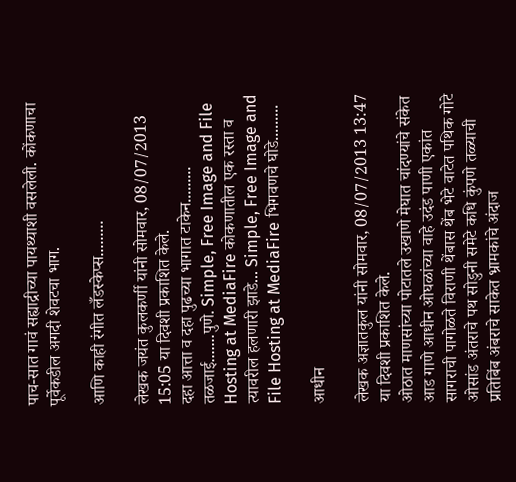पाच-सात गावं सह्याद्रीच्या पायथ्याशी वसलेली. कोंकणाचा पूर्वेकडील अगदी शेवटचा भाग.

आणि काही रंगीत लँडस्केप्स.........

लेखक जयंत कुलकर्णी यांनी सोमवार, 08/07/2013 15:05 या दिवशी प्रकाशित केले.
दहा आत्ता व दहा पुढच्या भागात टाकेन......... तळजाई.......पुणे. Simple, Free Image and File Hosting at MediaFire कोकणातील एक रस्ता व त्यावरील हलणारी झाडे... Simple, Free Image and File Hosting at MediaFire भिगवणचे घोडे.........

आधीन

लेखक अज्ञातकुल यांनी सोमवार, 08/07/2013 13:47 या दिवशी प्रकाशित केले.
ओठात माणसांच्या पोटातले उखाणे मेघात चांदण्यांचे संकेत आड गाणे आधीन ओघळांच्या वाहे उदंड पाणी एकांत सागराची पागोळते विराणी थेंबास थेंब भेटे वाटेत पथिक गोटे ओसांड अंतराचे पथ सोडुनी समेटे कधि कुंपणे तळ्याची प्रतिबिंब अंबराचे साकेत भ्रामकांचे अंदाज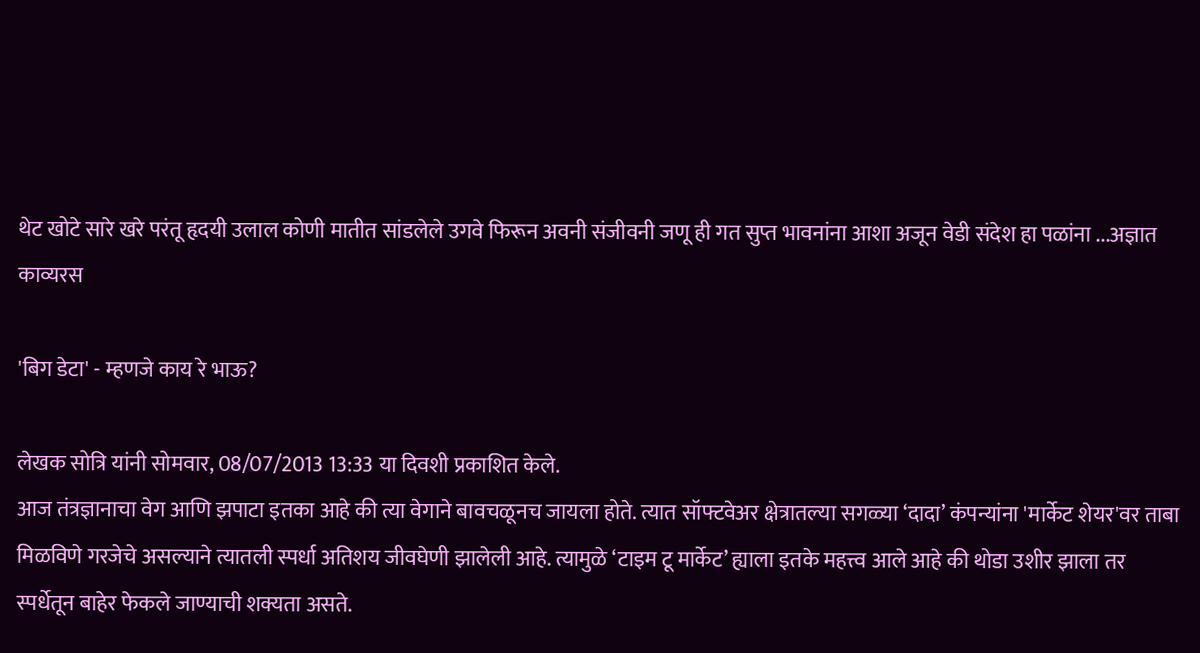थेट खोटे सारे खरे परंतू हृदयी उलाल कोणी मातीत सांडलेले उगवे फिरून अवनी संजीवनी जणू ही गत सुप्त भावनांना आशा अजून वेडी संदेश हा पळांना ...अज्ञात
काव्यरस

'बिग डेटा' - म्हणजे काय रे भाऊ?

लेखक सोत्रि यांनी सोमवार, 08/07/2013 13:33 या दिवशी प्रकाशित केले.
आज तंत्रज्ञानाचा वेग आणि झपाटा इतका आहे की त्या वेगाने बावचळूनच जायला होते. त्यात सॉफ्टवेअर क्षेत्रातल्या सगळ्या ‘दादा’ कंपन्यांना 'मार्केट शेयर'वर ताबा मिळविणे गरजेचे असल्याने त्यातली स्पर्धा अतिशय जीवघेणी झालेली आहे. त्यामुळे ‘टाइम टू मार्केट’ ह्याला इतके महत्त्व आले आहे की थोडा उशीर झाला तर स्पर्धेतून बाहेर फेकले जाण्याची शक्यता असते.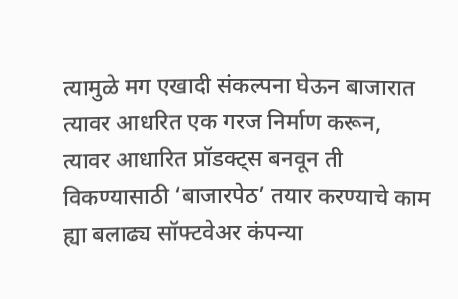त्यामुळे मग एखादी संकल्पना घेऊन बाजारात त्यावर आधरित एक गरज निर्माण करून, त्यावर आधारित प्रॉडक्ट्स बनवून ती विकण्यासाठी ‘बाजारपेठ’ तयार करण्याचे काम ह्या बलाढ्य सॉफ्टवेअर कंपन्या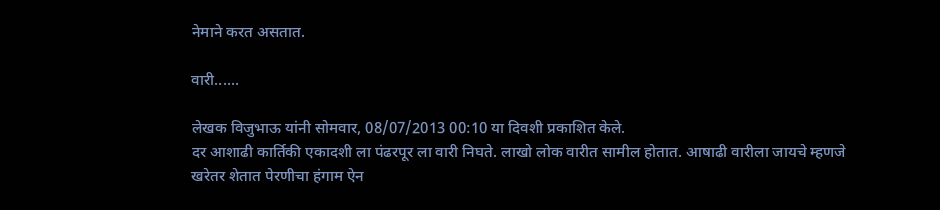नेमाने करत असतात.

वारी......

लेखक विजुभाऊ यांनी सोमवार, 08/07/2013 00:10 या दिवशी प्रकाशित केले.
दर आशाढी कार्तिकी एकादशी ला पंढरपूर ला वारी निघते. लाखो लोक वारीत सामील होतात. आषाढी वारीला जायचे म्हणजे खरेतर शेतात पेरणीचा हंगाम ऐन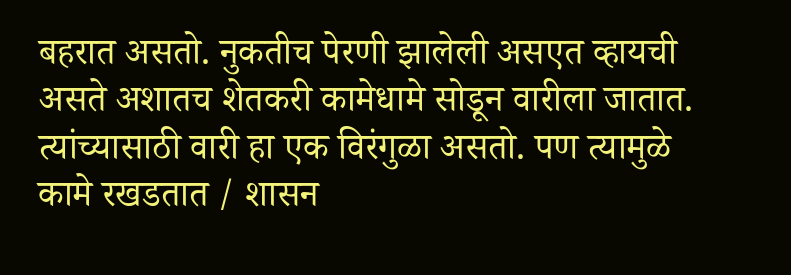बहरात असतो. नुकतीच पेरणी झालेली असएत व्हायची असते अशातच शेतकरी कामेधामे सोडून वारीला जातात. त्यांच्यासाठी वारी हा एक विरंगुळा असतो. पण त्यामुळे कामे रखडतात / शासन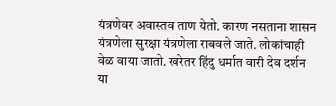यंत्रणेवर अवास्तव ताण येतो. कारण नसताना शासन यंत्रणेला सुरक्षा यंत्रणेला राबवले जाते. लोकांचाही वेळ वाया जातो. खरेतर हिंदु धर्मात वारी देव दर्शन या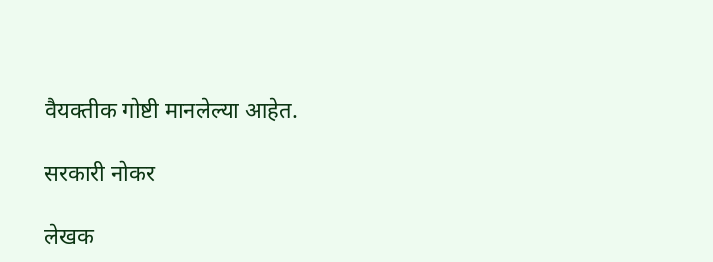वैयक्तीक गोष्टी मानलेल्या आहेत.

सरकारी नोकर

लेखक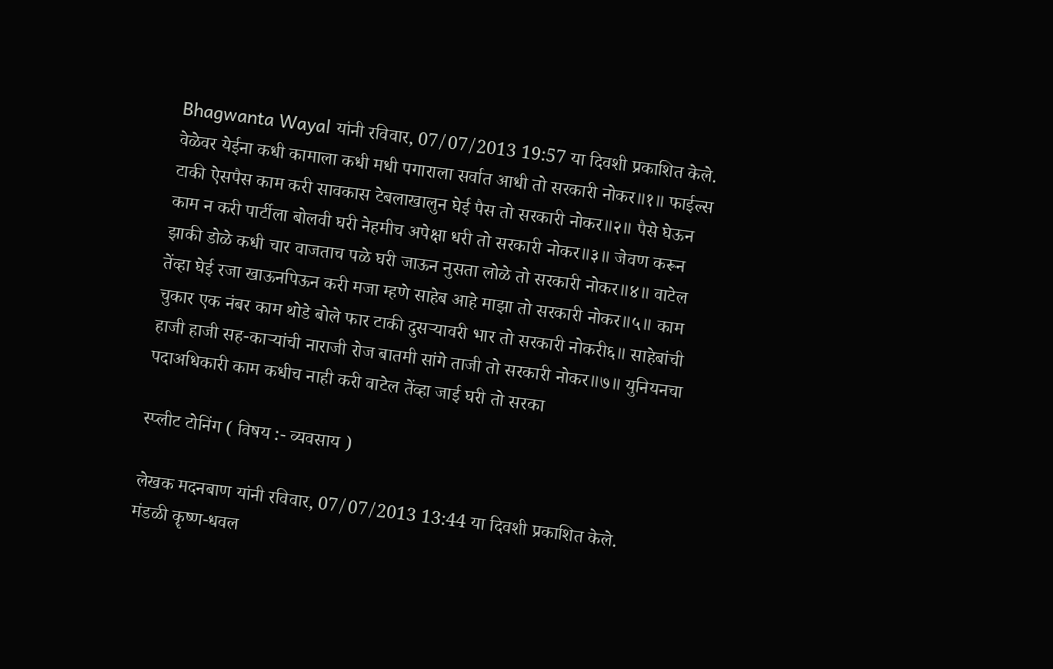Bhagwanta Wayal यांनी रविवार, 07/07/2013 19:57 या दिवशी प्रकाशित केले.
वेळेवर येईना कधी कामाला कधी मधी पगाराला सर्वात आधी तो सरकारी नोकर॥१॥ फाईल्स टाकी ऐसपैस काम करी सावकास टेबलाखालुन घेई पैस तो सरकारी नोकर॥२॥ पैसे घेऊन काम न करी पार्टीला बोलवी घरी नेहमीच अपेक्षा धरी तो सरकारी नोकर॥३॥ जेवण करून झाकी डोळे कधी चार वाजताच पळे घरी जाऊन नुसता लोळे तो सरकारी नोकर॥४॥ वाटेल तेंव्हा घेई रजा खाऊनपिऊन करी मजा म्हणे साहेब आहे माझा तो सरकारी नोकर॥५॥ काम चुकार एक नंबर काम थोडे बोले फार टाकी दुसर्‍यावरी भार तो सरकारी नोकरी६॥ साहेबांची हाजी हाजी सह-कार्‍यांची नाराजी रोज बातमी सांगे ताजी तो सरकारी नोकर॥७॥ युनियनचा पदाअधिकारी काम कधीच नाही करी वाटेल तेंव्हा जाई घरी तो सरका

स्प्लीट टोनिंग ( विषय :- व्यवसाय )

लेखक मदनबाण यांनी रविवार, 07/07/2013 13:44 या दिवशी प्रकाशित केले.
मंडळी कॄष्ण-धवल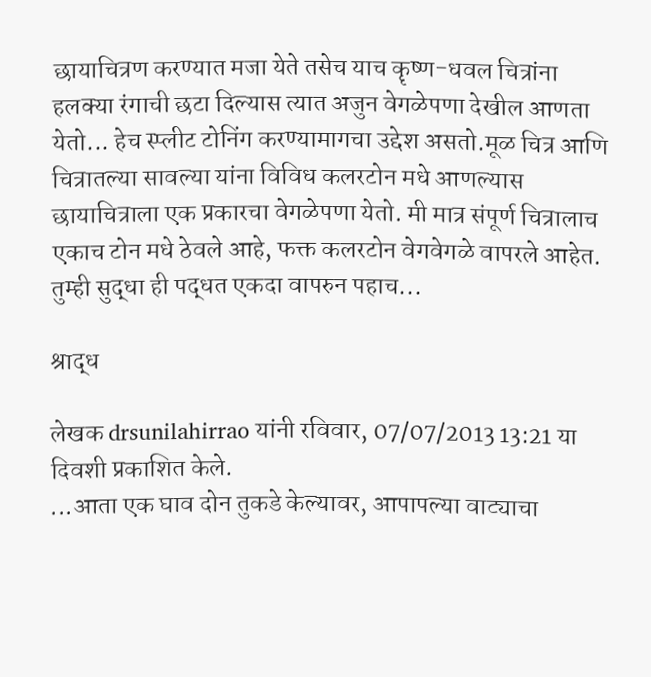छायाचित्रण करण्यात मजा येते तसेच याच कॄष्ण-धवल चित्रांना हलक्या रंगाची छटा दिल्यास त्यात अजुन वेगळेपणा देखील आणता येतो... हेच स्प्लीट टोनिंग करण्यामागचा उद्देश असतो.मूळ चित्र आणि चित्रातल्या सावल्या यांना विविध कलरटोन मधे आणल्यास छायाचित्राला एक प्रकारचा वेगळेपणा येतो. मी मात्र संपूर्ण चित्रालाच एकाच टोन मधे ठेवले आहे, फक्त कलरटोन वेगवेगळे वापरले आहेत. तुम्ही सुद्धा ही पद्धत एकदा वापरुन पहाच...

श्राद्ध

लेखक drsunilahirrao यांनी रविवार, 07/07/2013 13:21 या दिवशी प्रकाशित केले.
...आता एक घाव दोन तुकडे केल्यावर, आपापल्या वाट्याचा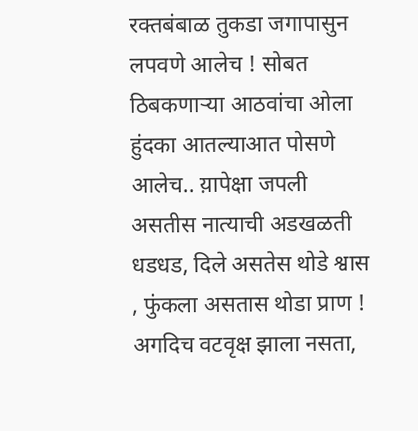रक्तबंबाळ तुकडा जगापासुन लपवणे आलेच ! सोबत ठिबकणाऱ्या आठवांचा ओला हुंदका आतल्याआत पोसणे आलेच.. य़ापेक्षा जपली असतीस नात्याची अडखळती धडधड, दिले असतेस थोडे श्वास , फुंकला असतास थोडा प्राण ! अगदिच वटवृक्ष झाला नसता,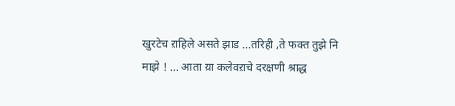खुरटेच ऱाहिले असते झाड ...तरिही ,ते फक्त तुझे नि माझे ! ... आता य़ा कलेवऱाचे दरक्षणी श्राद्ध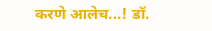करणे आलेच...! डॉ.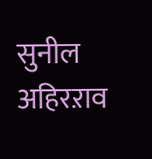सुनील अहिरऱाव